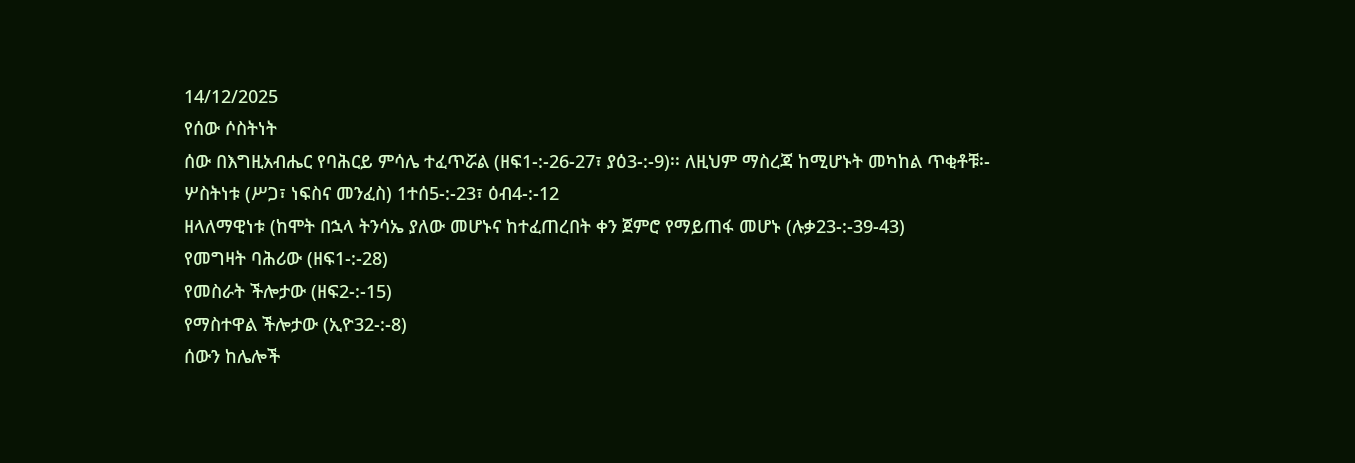14/12/2025
የሰው ሶስትነት
ሰው በእግዚአብሔር የባሕርይ ምሳሌ ተፈጥሯል (ዘፍ1-:-26-27፣ ያዕ3-:-9)፡፡ ለዚህም ማስረጃ ከሚሆኑት መካከል ጥቂቶቹ፡-
ሦስትነቱ (ሥጋ፣ ነፍስና መንፈስ) 1ተሰ5-:-23፣ ዕብ4-:-12
ዘላለማዊነቱ (ከሞት በኋላ ትንሳኤ ያለው መሆኑና ከተፈጠረበት ቀን ጀምሮ የማይጠፋ መሆኑ (ሉቃ23-:-39-43)
የመግዛት ባሕሪው (ዘፍ1-:-28)
የመስራት ችሎታው (ዘፍ2-:-15)
የማስተዋል ችሎታው (ኢዮ32-:-8)
ሰውን ከሌሎች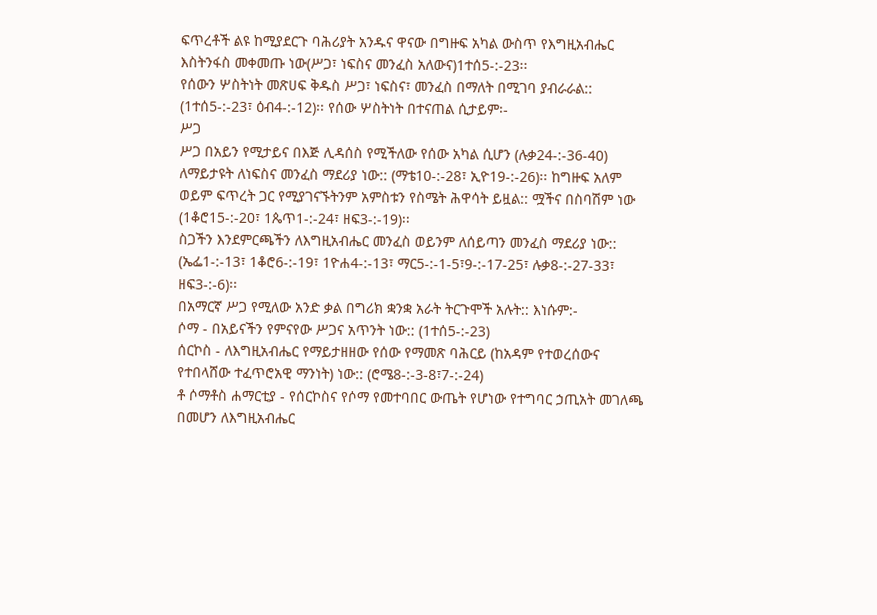ፍጥረቶች ልዩ ከሚያደርጉ ባሕሪያት አንዱና ዋናው በግዙፍ አካል ውስጥ የእግዚአብሔር እስትንፋስ መቀመጡ ነው(ሥጋ፣ ነፍስና መንፈስ አለውና)1ተሰ5-:-23፡፡
የሰውን ሦስትነት መጽሀፍ ቅዱስ ሥጋ፣ ነፍስና፣ መንፈስ በማለት በሚገባ ያብራራል:: (1ተሰ5-:-23፣ ዕብ4-:-12)፡፡ የሰው ሦስትነት በተናጠል ሲታይም፡-
ሥጋ
ሥጋ በአይን የሚታይና በእጅ ሊዳሰስ የሚችለው የሰው አካል ሲሆን (ሉቃ24-:-36-40) ለማይታዩት ለነፍስና መንፈስ ማደሪያ ነው:: (ማቴ10-:-28፣ ኢዮ19-:-26)፡፡ ከግዙፍ አለም ወይም ፍጥረት ጋር የሚያገናኙትንም አምስቱን የስሜት ሕዋሳት ይዟል:: ሟችና በስባሽም ነው (1ቆሮ15-:-20፣ 1ጴጥ1-:-24፣ ዘፍ3-:-19)፡፡
ስጋችን እንደምርጫችን ለእግዚአብሔር መንፈስ ወይንም ለሰይጣን መንፈስ ማደሪያ ነው:: (ኤፌ1-:-13፣ 1ቆሮ6-:-19፣ 1ዮሐ4-:-13፣ ማር5-:-1-5፣9-:-17-25፣ ሉቃ8-:-27-33፣ ዘፍ3-:-6)፡፡
በአማርኛ ሥጋ የሚለው አንድ ቃል በግሪክ ቋንቋ አራት ትርጉሞች አሉት:: እነሱም:-
ሶማ - በአይናችን የምናየው ሥጋና አጥንት ነው:: (1ተሰ5-:-23)
ሰርኮስ - ለእግዚአብሔር የማይታዘዘው የሰው የማመጽ ባሕርይ (ከአዳም የተወረሰውና የተበላሸው ተፈጥሮአዊ ማንነት) ነው:: (ሮሜ8-:-3-8፣7-:-24)
ቶ ሶማቶስ ሐማርቲያ - የሰርኮስና የሶማ የመተባበር ውጤት የሆነው የተግባር ኃጢአት መገለጫ በመሆን ለእግዚአብሔር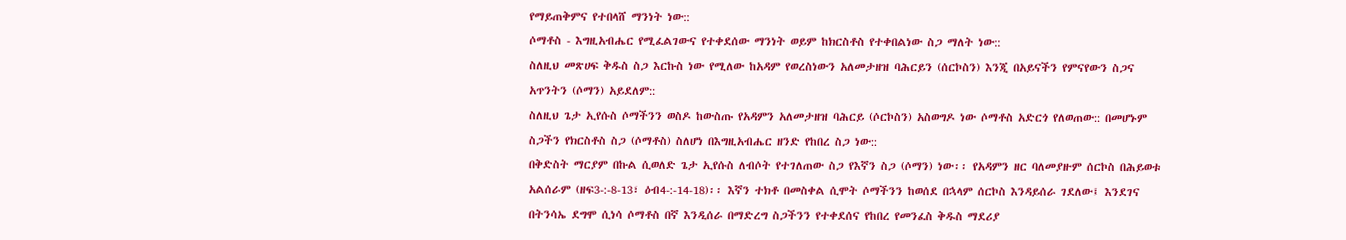የማይጠቅምና የተበላሸ ማንነት ነው::
ሶማቶስ - እግዚአብሔር የሚፈልገውና የተቀደሰው ማንነት ወይም ከክርስቶስ የተቀበልነው ስጋ ማለት ነው::
ስለዚህ መጽሀፍ ቅዱስ ስጋ እርኩስ ነው የሚለው ከአዳም የወረስነውን አለመታዘዝ ባሕርይን (ሰርኮስን) እንጂ በአይናችን የምናየውን ስጋና አጥንትን (ሶማን) አይደለም::
ስለዚህ ጌታ ኢየሱስ ሶማችንን ወስዶ ከውስጡ የአዳምን አለመታዘዝ ባሕርይ (ሶርኮስን) አስወግዶ ነው ሶማቶስ አድርጎ የለወጠው:: በመሆኑም ስጋችን የክርስቶስ ስጋ (ሶማቶስ) ስለሆነ በእግዚአብሔር ዘንድ የከበረ ስጋ ነው::
በቅድስት ማርያም በኩል ሲወለድ ጌታ ኢየሱስ ለብሶት የተገለጠው ስጋ የእኛን ስጋ (ሶማን) ነው፡፡ የአዳምን ዘር ባለመያዙም ሰርኮስ በሕይወቱ አልሰራም (ዘፍ3-:-8-13፣ ዕብ4-:-14-18)፡፡ እኛን ተክቶ በመስቀል ሲሞት ሶማችንን ከወሰደ በኋላም ሰርኮስ እንዳይሰራ ገደለው፤ እንደገና በትንሳኤ ደግሞ ሲነሳ ሶማቶስ በኛ እንዲሰራ በማድረግ ስጋችንን የተቀደሰና የከበረ የመንፈስ ቅዱስ ማደሪያ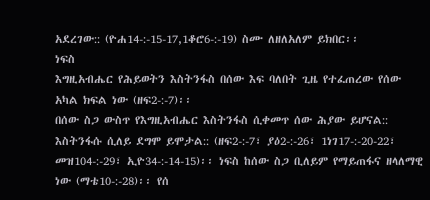አደረገው:: (ዮሐ14-:-15-17,1ቆሮ6-:-19) ስሙ ለዘለአለም ይክበር፡፡
ነፍስ
እግዚአብሔር የሕይወትን እስትንፋስ በሰው እፍ ባለበት ጊዜ የተፈጠረው የሰው አካል ክፍል ነው (ዘፍ2-:-7)፡፡
በሰው ስጋ ውስጥ የእግዚአብሔር እስትንፋስ ሲቀመጥ ሰው ሕያው ይሆናል:: እስትንፋሱ ሲለይ ደግሞ ይሞታል:: (ዘፍ2-:-7፣ ያዕ2-:-26፣ 1ነገ17-:-20-22፣ መዝ104-:-29፣ ኢዮ34-:-14-15)፡፡ ነፍስ ከሰው ስጋ ቢለይም የማይጠፋና ዘላለማዊ ነው (ማቴ10-:-28)፡፡ የሰ